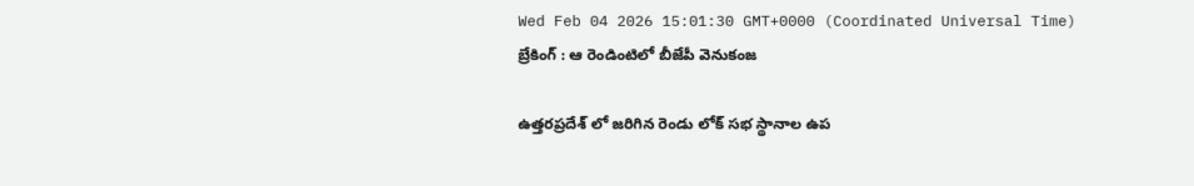Wed Feb 04 2026 15:01:30 GMT+0000 (Coordinated Universal Time)
బ్రేకింగ్ : ఆ రెండింటిలో బీజేపీ వెనుకంజ

ఉత్తరప్రదేశ్ లో జరిగిన రెండు లోక్ సభ స్థానాల ఉప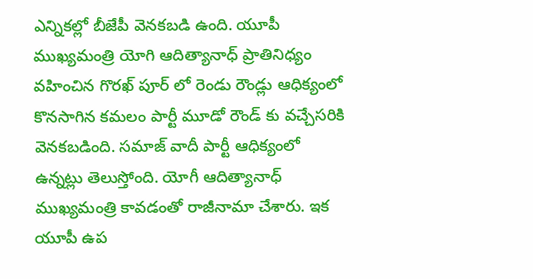ఎన్నికల్లో బీజేపీ వెనకబడి ఉంది. యూపీ ముఖ్యమంత్రి యోగి ఆదిత్యానాధ్ ప్రాతినిధ్యం వహించిన గొరఖ్ పూర్ లో రెండు రౌండ్లు ఆధిక్యంలో కొనసాగిన కమలం పార్టీ మూడో రౌండ్ కు వచ్చేసరికి వెనకబడింది. సమాజ్ వాదీ పార్టీ ఆధిక్యంలో ఉన్నట్లు తెలుస్తోంది. యోగీ ఆదిత్యానాధ్ ముఖ్యమంత్రి కావడంతో రాజీనామా చేశారు. ఇక యూపీ ఉప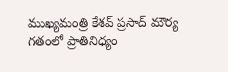ముఖ్యమంత్రి కేశవ్ ప్రసాద్ మౌర్య గతంలో ప్రాతినిధ్యం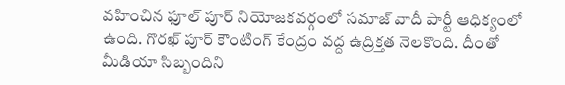వహించిన ఫూల్ పూర్ నియోజకవర్గంలో సమాజ్ వాదీ పార్టీ ఆధిక్యంలో ఉంది. గొరఖ్ పూర్ కౌంటింగ్ కేంద్రం వద్ద ఉద్రిక్తత నెలకొంది. దీంతో మీడియా సిబ్బందిని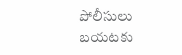పోలీసులు బయటకు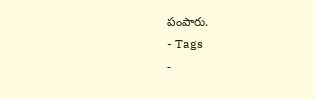పంపారు.
- Tags
-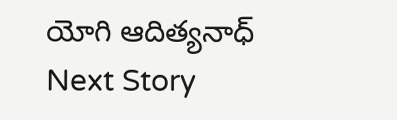యోగి ఆదిత్యనాధ్
Next Story